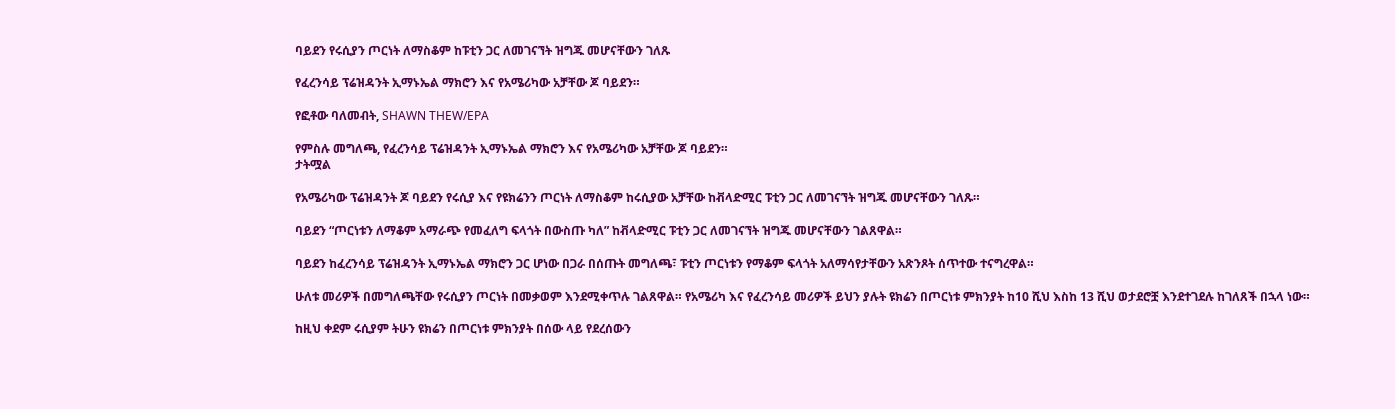ባይደን የሩሲያን ጦርነት ለማስቆም ከፑቲን ጋር ለመገናኘት ዝግጁ መሆናቸውን ገለጹ

የፈረንሳይ ፕሬዝዳንት ኢማኑኤል ማክሮን እና የአሜሪካው አቻቸው ጆ ባይደን።

የፎቶው ባለመብት, SHAWN THEW/EPA

የምስሉ መግለጫ, የፈረንሳይ ፕሬዝዳንት ኢማኑኤል ማክሮን እና የአሜሪካው አቻቸው ጆ ባይደን።
ታትሟል

የአሜሪካው ፕሬዝዳንት ጆ ባይደን የሩሲያ እና የዩክሬንን ጦርነት ለማስቆም ከሩሲያው አቻቸው ከቭላድሚር ፑቲን ጋር ለመገናኘት ዝግጁ መሆናቸውን ገለጹ።

ባይደን “ጦርነቱን ለማቆም አማራጭ የመፈለግ ፍላጎት በውስጡ ካለ” ከቭላድሚር ፑቲን ጋር ለመገናኘት ዝግጁ መሆናቸውን ገልጸዋል።

ባይደን ከፈረንሳይ ፕሬዝዳንት ኢማኑኤል ማክሮን ጋር ሆነው በጋራ በሰጡት መግለጫ፣ ፑቲን ጦርነቱን የማቆም ፍላጎት አለማሳየታቸውን አጽንጾት ሰጥተው ተናግረዋል።

ሁለቱ መሪዎች በመግለጫቸው የሩሲያን ጦርነት በመቃወም እንደሚቀጥሉ ገልጸዋል። የአሜሪካ እና የፈረንሳይ መሪዎች ይህን ያሉት ዩክሬን በጦርነቱ ምክንያት ከ10 ሺህ እስከ 13 ሺህ ወታደሮቿ እንደተገደሉ ከገለጸች በኋላ ነው።

ከዚህ ቀደም ሩሲያም ትሁን ዩክሬን በጦርነቱ ምክንያት በሰው ላይ የደረሰውን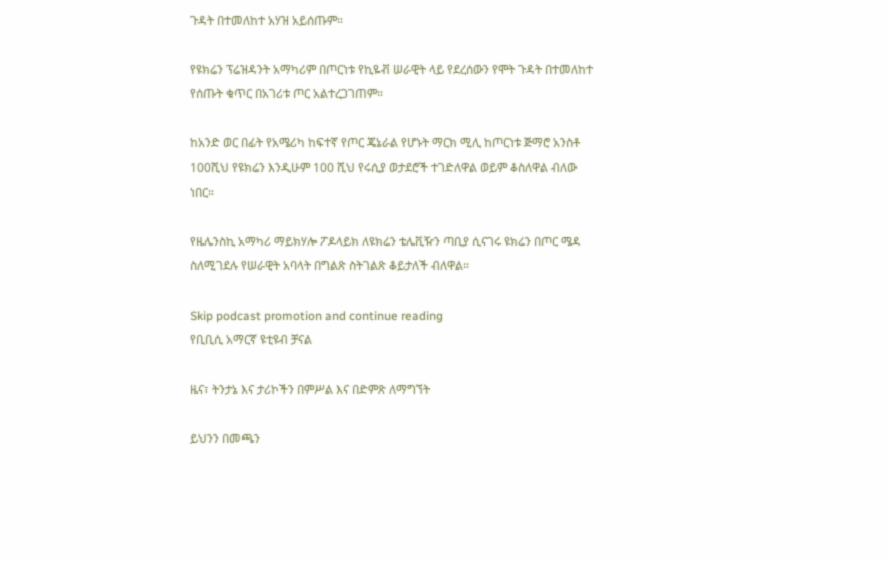ጉዳት በተመለከተ አሃዝ አይሰጡም።

የዩክሬን ፕሬዝዳንት አማካሪም በጦርነቱ የኪዬቭ ሠራዊት ላይ የደረሰውን የሞት ጉዳት በተመለከተ የሰጡት ቁጥር በአገሪቱ ጦር አልተረጋገጠም።

ከአንድ ወር በፊት የአሜሪካ ከፍተኛ የጦር ጄኔራል የሆኑት ማርክ ሚሊ ከጦርነቱ ጅማሮ አንስቶ 100ሺህ የዩክሬን እንዲሁም 100 ሺህ የሩሲያ ወታደሮች ተገድለዋል ወይም ቆስለዋል ብለው ነበር።

የዜሌንስኪ አማካሪ ማይክሃሎ ፖዶላይክ ለዩክሬን ቴሌቪዥን ጣቢያ ሲናገሩ ዩክሬን በጦር ሜዳ ስለሚገደሉ የሠራዊት አባላት በግልጽ ስትገልጽ ቆይታለች ብለዋል።

Skip podcast promotion and continue reading
የቢቢሲ አማርኛ ዩቲዩብ ቻናል

ዜና፣ ትንታኔ እና ታሪኮችን በምሥል እና በድምጽ ለማግኘት

ይህንን በመጫን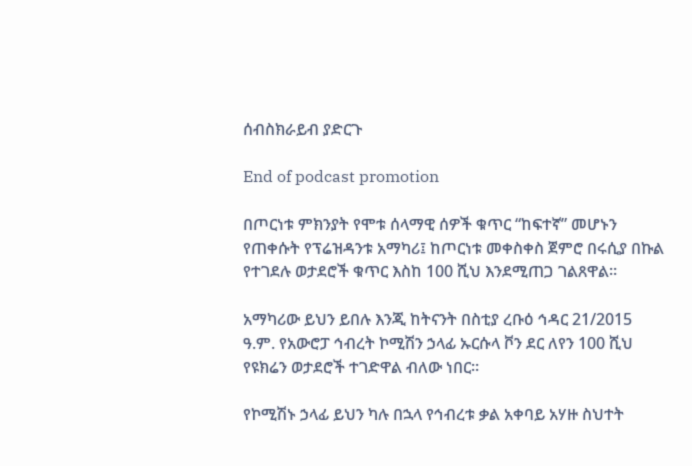ሰብስክራይብ ያድርጉ

End of podcast promotion

በጦርነቱ ምክንያት የሞቱ ሰላማዊ ሰዎች ቁጥር “ከፍተኛ” መሆኑን የጠቀሱት የፕሬዝዳንቱ አማካሪ፤ ከጦርነቱ መቀስቀስ ጀምሮ በሩሲያ በኩል የተገደሉ ወታደሮች ቁጥር እስከ 100 ሺህ እንደሚጠጋ ገልጸዋል።

አማካሪው ይህን ይበሉ እንጂ ከትናንት በስቲያ ረቡዕ ኅዳር 21/2015 ዓ.ም. የአውሮፓ ኅብረት ኮሚሽን ኃላፊ ኡርሱላ ቮን ደር ለየን 100 ሺህ የዩክሬን ወታደሮች ተገድዋል ብለው ነበር።

የኮሚሽኑ ኃላፊ ይህን ካሉ በኋላ የኅብረቱ ቃል አቀባይ አሃዙ ስህተት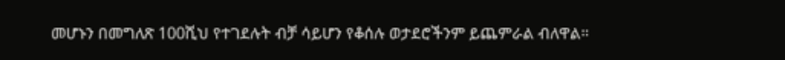መሆኑን በመግለጽ 100ሺህ የተገደሉት ብቻ ሳይሆን የቆሰሉ ወታደሮችንም ይጨምራል ብለዋል።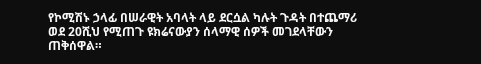የኮሚሽኑ ኃላፊ በሠራዊት አባላት ላይ ደርሷል ካሉት ጉዳት በተጨማሪ ወደ 20ሺህ የሚጠጉ ዩክሬናውያን ሰላማዊ ሰዎች መገደላቸውን ጠቅሰዋል።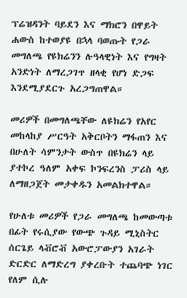ፕሬዝዳንት ባይደን እና ማክሮን በዋይት ሐውስ ከተወያዩ በኋላ ባወጡት የጋራ መግለጫ የዩክሬንን ሉዓላዊነት እና የግዛት አንድነት ለማረጋገጥ ዘላቂ የሆነ ድጋፍ እንደሚያደርጉ አረጋግጠዋል።

መሪዎች በመግለጫቸው ለዩክሬን የአየር መከላከያ ሥርዓት አቅርቦትን ማፋጠን እና በሁለት ሳምንታት ውስጥ በዩክሬን ላይ ያተኮረ ዓለም አቀፍ ኮንፍረንስ ፓሪስ ላይ ለማዘጋጀት መታቀዱን አመልክተዋል።

የሁለቱ መሪዎች የጋራ መግለጫ ከመውጣቱ በፊት የሩሲያው የውጭ ጉዳይ ሚኒስትር ሰርጌይ ላቭሮቭ አውሮፓውያን አገራት ድርድር ለማድረግ ያቀረቡት ተጨባጭ ነገር የለም ሲሉ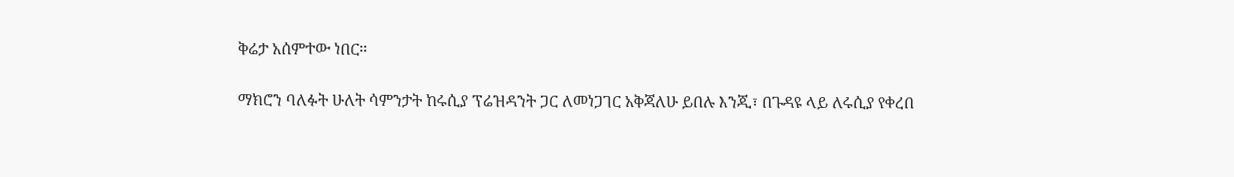ቅሬታ አሰምተው ነበር።

ማክሮን ባለፉት ሁለት ሳምንታት ከሩሲያ ፕሬዝዳንት ጋር ለመነጋገር አቅጃለሁ ይበሉ እንጂ፣ በጉዳዩ ላይ ለሩሲያ የቀረበ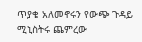ጥያቄ አለመኖሩን የውጭ ጉዳይ ሚኒስትሩ ጨምረው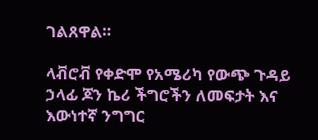ገልጸዋል።

ላቭሮቭ የቀድሞ የአሜሪካ የውጭ ጉዳይ ኃላፊ ጆን ኬሪ ችግሮችን ለመፍታት እና እውነተኛ ንግግር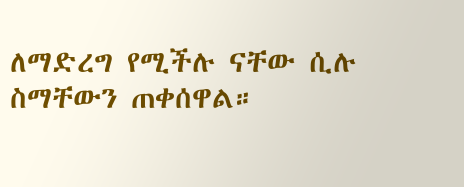ለማድረግ የሚችሉ ናቸው ሲሉ ስማቸውን ጠቀሰዋል።